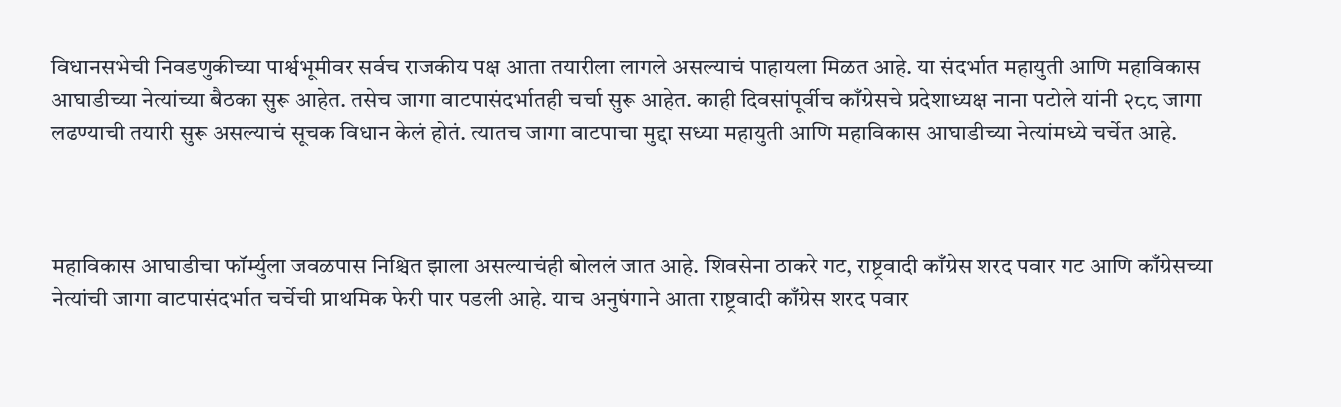विधानसभेची निवडणुकीच्या पार्श्वभूमीवर सर्वच राजकीय पक्ष आता तयारीला लागले असल्याचं पाहायला मिळत आहे. या संदर्भात महायुती आणि महाविकास आघाडीच्या नेत्यांच्या बैठका सुरू आहेत. तसेच जागा वाटपासंदर्भातही चर्चा सुरू आहेत. काही दिवसांपूर्वीच काँग्रेसचे प्रदेशाध्यक्ष नाना पटोले यांनी २८८ जागा लढण्याची तयारी सुरू असल्याचं सूचक विधान केलं होतं. त्यातच जागा वाटपाचा मुद्दा सध्या महायुती आणि महाविकास आघाडीच्या नेत्यांमध्ये चर्चेत आहे.



महाविकास आघाडीचा फॉर्म्युला जवळपास निश्चित झाला असल्याचंही बोललं जात आहे. शिवसेना ठाकरे गट, राष्ट्रवादी काँग्रेस शरद पवार गट आणि काँग्रेसच्या नेत्यांची जागा वाटपासंदर्भात चर्चेची प्राथमिक फेरी पार पडली आहे. याच अनुषंगाने आता राष्ट्रवादी काँग्रेस शरद पवार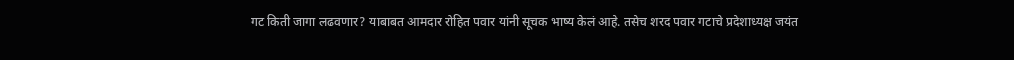गट किती जागा लढवणार? याबाबत आमदार रोहित पवार यांनी सूचक भाष्य केलं आहे. तसेच शरद पवार गटाचे प्रदेशाध्यक्ष जयंत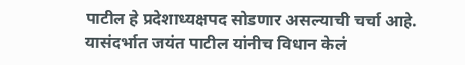पाटील हे प्रदेशाध्यक्षपद सोडणार असल्याची चर्चा आहे. यासंदर्भात जयंत पाटील यांनीच विधान केलं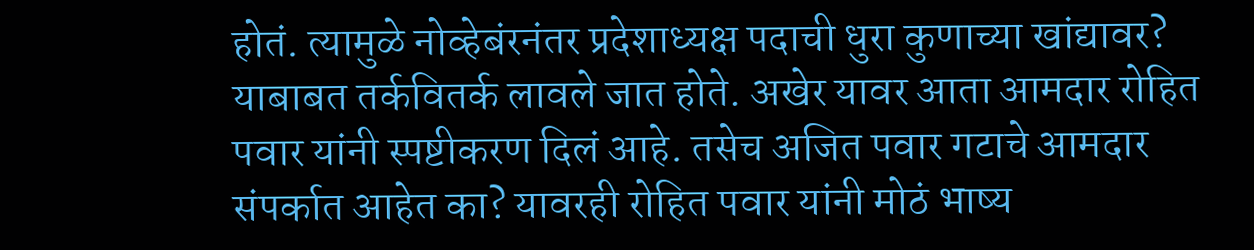होतं. त्यामुळे नोव्हेबंरनंतर प्रदेशाध्यक्ष पदाची धुरा कुणाच्या खांद्यावर? याबाबत तर्कवितर्क लावले जात होते. अखेर यावर आता आमदार रोहित पवार यांनी स्पष्टीकरण दिलं आहे. तसेच अजित पवार गटाचे आमदार संपर्कात आहेत का? यावरही रोहित पवार यांनी मोठं भाष्य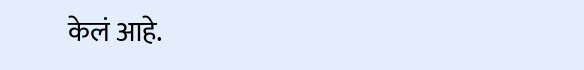केलं आहे.